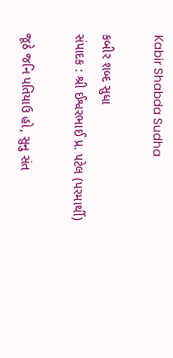Kabir Shabda Sudha

કબીર શબ્દ સુધા
સંપાદક : શ્રી ઈશ્વરભાઈ પ્ર. પટેલ (પરમાર્થી)

જૂઠે જનિ પતિયાઉ હો, સુનુ સંત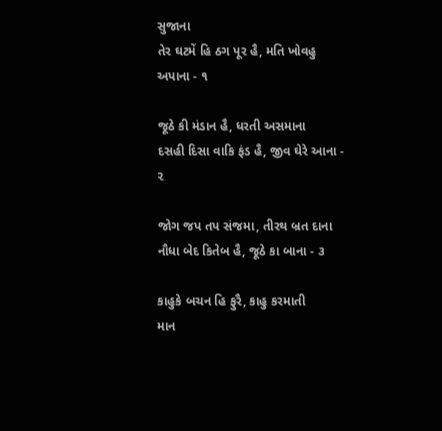સુજાના
તેર ઘટમેં હિ ઠગ પૂર હૈ, મતિ ખોવહુ અપાના - ૧

જૂઠે કી મંડાન હૈ, ધરતી અસમાના
દસહી દિસા વાકિ ફંડ હૈ, જીવ ઘેરે આના - ૨

જોગ જપ તપ સંજમા, તીરથ બ્રત દાના
નૌધા બેદ કિતેબ હૈ, જૂઠે કા બાના - ૩

કાહુકે બચન હિ ફુરૈ, કાહુ કરમાતી
માન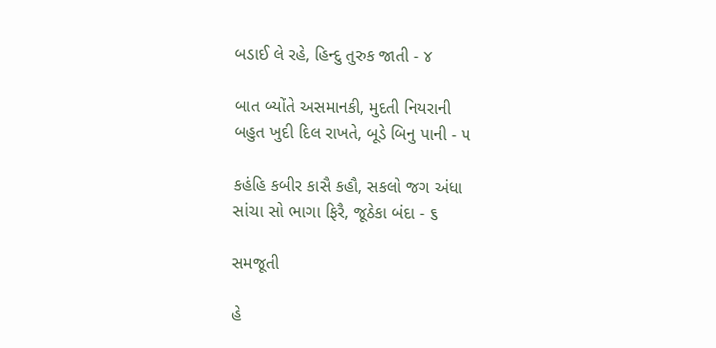બડાઈ લે રહે, હિન્દુ તુરુક જાતી - ૪

બાત બ્યોંતે અસમાનકી, મુદતી નિયરાની
બહુત ખુદી દિલ રાખતે, બૂડે બિનુ પાની - ૫

કહંહિ કબીર કાસૈ કહૌ, સકલો જગ અંધા
સાંચા સો ભાગા ફિરૈ, જૂઠેકા બંદા - ૬

સમજૂતી

હે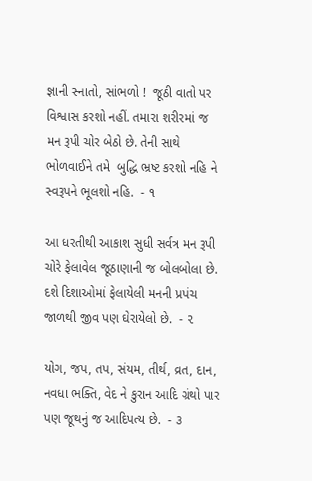જ્ઞાની સ્નાતો, સાંભળો !  જૂઠી વાતો પર વિશ્વાસ કરશો નહીં. તમારા શરીરમાં જ મન રૂપી ચોર બેઠો છે. તેની સાથે ભોળવાઈને તમે  બુદ્ધિ ભ્રષ્ટ કરશો નહિ ને સ્વરૂપને ભૂલશો નહિ.  - ૧

આ ધરતીથી આકાશ સુધી સર્વત્ર મન રૂપી ચોરે ફેલાવેલ જૂઠાણાની જ બોલબોલા છે. દશે દિશાઓમાં ફેલાયેલી મનની પ્રપંચ જાળથી જીવ પણ ઘેરાયેલો છે.  - ૨

યોગ, જપ, તપ, સંયમ, તીર્થ, વ્રત, દાન, નવધા ભક્તિ, વેદ ને કુરાન આદિ ગ્રંથો પાર પણ જૂથનું જ આદિપત્ય છે.  - ૩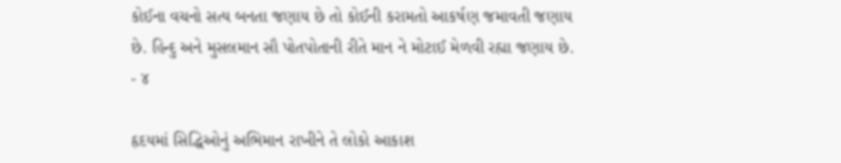કોઈના વચનો સત્ય બનતા જણાય છે તો કોઈની કરામતો આકર્ષણ જમાવતી જણાય છે. હિન્દુ અને મુસલમાન સૌ પોતપોતાની રીતે માન ને મોટાઈ મેળવી રહ્યા જણાય છે.  - ૪

હૃદયમાં સિદ્ધિઓનું અભિમાન રાખીને તે લોકો આકાશ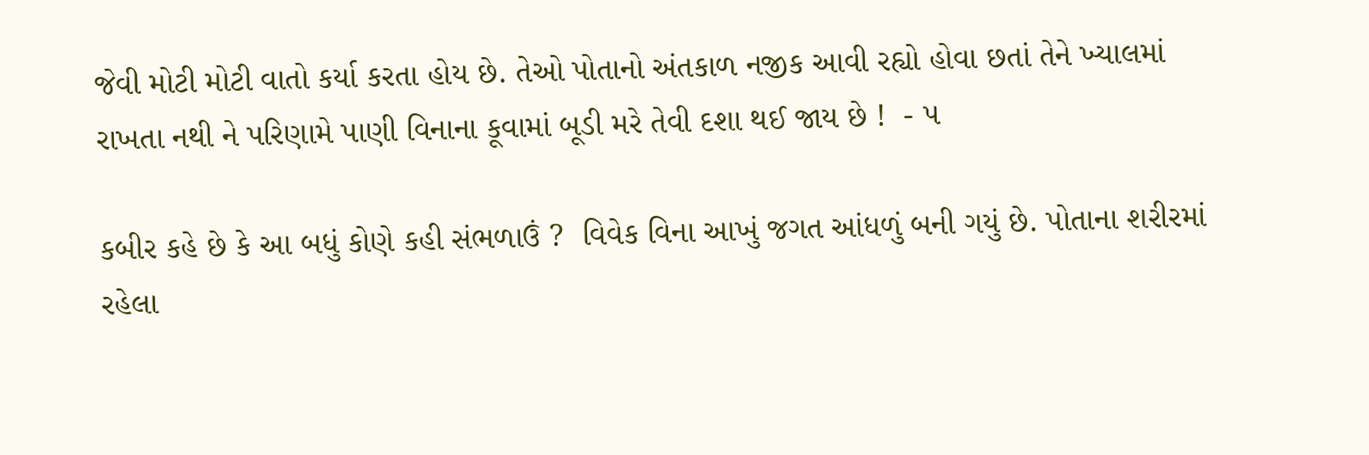જેવી મોટી મોટી વાતો કર્યા કરતા હોય છે. તેઓ પોતાનો અંતકાળ નજીક આવી રહ્યો હોવા છતાં તેને ખ્યાલમાં રાખતા નથી ને પરિણામે પાણી વિનાના કૂવામાં બૂડી મરે તેવી દશા થઈ જાય છે !  - ૫

કબીર કહે છે કે આ બધું કોણે કહી સંભળાઉં ?  વિવેક વિના આખું જગત આંધળું બની ગયું છે. પોતાના શરીરમાં રહેલા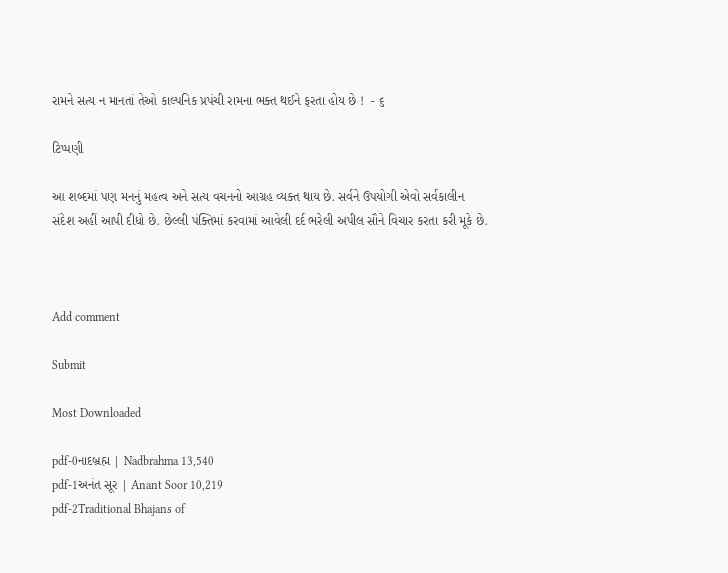રામને સત્ય ન માનતાં તેઓ કાલ્પનિક પ્રપંચી રામના ભક્ત થઈને ફરતા હોય છે !  - ૬

ટિપ્પણી

આ શબ્દમાં પણ મનનું મહત્વ અને સત્ય વચનનો આગ્રહ વ્યક્ત થાય છે. સર્વને ઉપયોગી એવો સર્વકાલીન સંદેશ અહીં આપી દીધો છે. છેલ્લી પંક્તિમાં કરવામાં આવેલી દર્દ ભરેલી અપીલ સૌને વિચાર કરતા કરી મૂકે છે.



Add comment

Submit

Most Downloaded

pdf-0નાદબ્રહ્મ | Nadbrahma 13,540
pdf-1અનંત સૂર | Anant Soor 10,219
pdf-2Traditional Bhajans of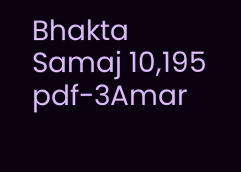Bhakta Samaj 10,195
pdf-3Amar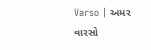Varso | અમર વારસો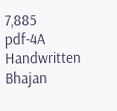7,885
pdf-4A Handwritten Bhajan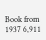Book from 1937 6,911